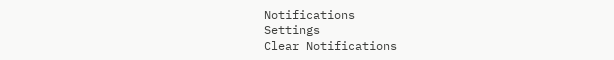Notifications
Settings
Clear Notifications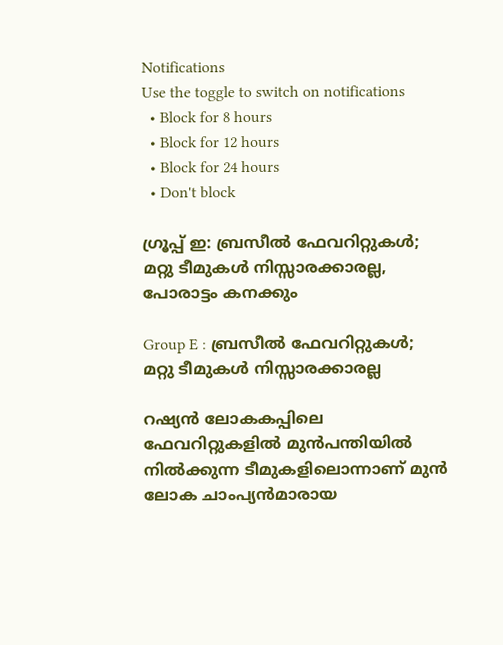Notifications
Use the toggle to switch on notifications
  • Block for 8 hours
  • Block for 12 hours
  • Block for 24 hours
  • Don't block

ഗ്രൂപ്പ് ഇ: ബ്രസീല്‍ ഫേവറിറ്റുകള്‍; മറ്റു ടീമുകള്‍ നിസ്സാരക്കാരല്ല, പോരാട്ടം കനക്കും

Group E : ബ്രസീല്‍ ഫേവറിറ്റുകള്‍; മറ്റു ടീമുകള്‍ നിസ്സാരക്കാരല്ല

റഷ്യന്‍ ലോകകപ്പിലെ ഫേവറിറ്റുകളില്‍ മുന്‍പന്തിയില്‍ നില്‍ക്കുന്ന ടീമുകളിലൊന്നാണ് മുന്‍ ലോക ചാംപ്യന്‍മാരായ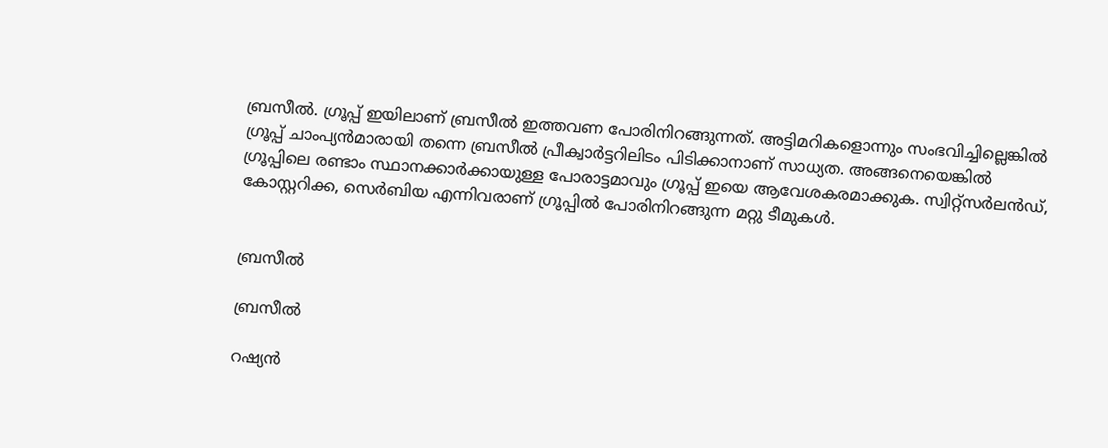ബ്രസീല്‍. ഗ്രൂപ്പ് ഇയിലാണ് ബ്രസീല്‍ ഇത്തവണ പോരിനിറങ്ങുന്നത്. അട്ടിമറികളൊന്നും സംഭവിച്ചില്ലെങ്കില്‍ ഗ്രൂപ്പ് ചാംപ്യന്‍മാരായി തന്നെ ബ്രസീല്‍ പ്രീക്വാര്‍ട്ടറിലിടം പിടിക്കാനാണ് സാധ്യത. അങ്ങനെയെങ്കില്‍ ഗ്രൂപ്പിലെ രണ്ടാം സ്ഥാനക്കാര്‍ക്കായുള്ള പോരാട്ടമാവും ഗ്രൂപ്പ് ഇയെ ആവേശകരമാക്കുക. സ്വിറ്റ്‌സര്‍ലന്‍ഡ്, കോസ്റ്ററിക്ക, സെര്‍ബിയ എന്നിവരാണ് ഗ്രൂപ്പില്‍ പോരിനിറങ്ങുന്ന മറ്റു ടീമുകള്‍.


ബ്രസീല്‍

ബ്രസീല്‍

റഷ്യന്‍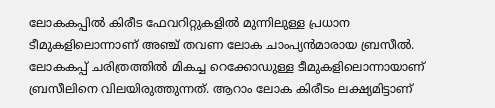ലോകകപ്പില്‍ കിരീട ഫേവറിറ്റുകളില്‍ മുന്നിലുള്ള പ്രധാന ടീമുകളിലൊന്നാണ് അഞ്ച് തവണ ലോക ചാംപ്യന്‍മാരായ ബ്രസീല്‍. ലോകകപ്പ് ചരിത്രത്തില്‍ മികച്ച റെക്കോഡുള്ള ടീമുകളിലൊന്നായാണ് ബ്രസീലിനെ വിലയിരുത്തുന്നത്. ആറാം ലോക കിരീടം ലക്ഷ്യമിട്ടാണ്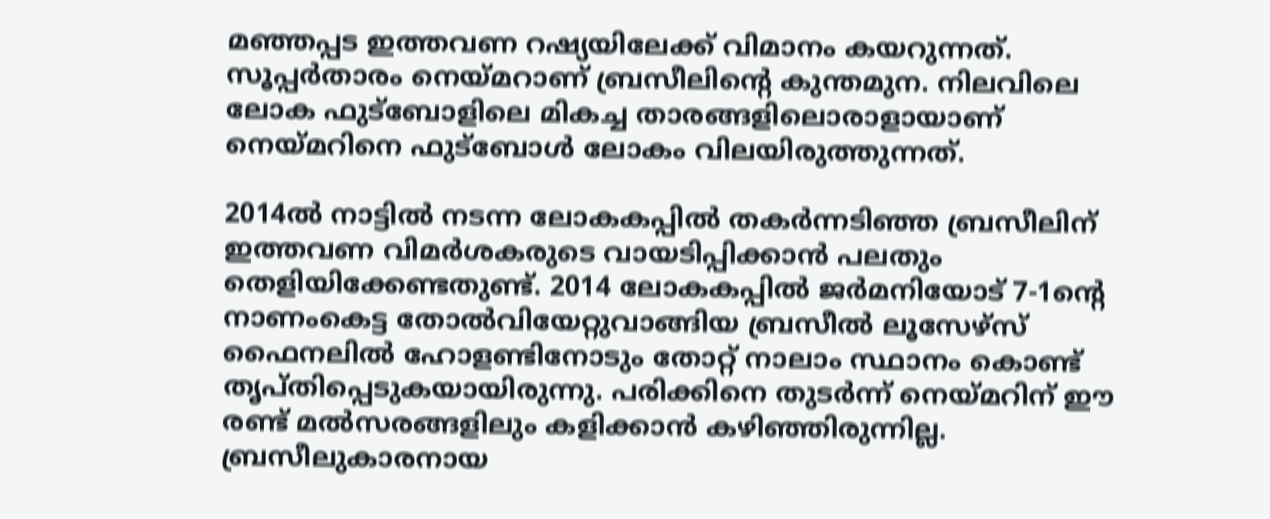മഞ്ഞപ്പട ഇത്തവണ റഷ്യയിലേക്ക് വിമാനം കയറുന്നത്. സൂപ്പര്‍താരം നെയ്മറാണ് ബ്രസീലിന്റെ കുന്തമുന. നിലവിലെ ലോക ഫുട്‌ബോളിലെ മികച്ച താരങ്ങളിലൊരാളായാണ് നെയ്മറിനെ ഫുട്‌ബോള്‍ ലോകം വിലയിരുത്തുന്നത്.

2014ല്‍ നാട്ടില്‍ നടന്ന ലോകകപ്പില്‍ തകര്‍ന്നടിഞ്ഞ ബ്രസീലിന് ഇത്തവണ വിമര്‍ശകരുടെ വായടിപ്പിക്കാന്‍ പലതും തെളിയിക്കേണ്ടതുണ്ട്. 2014 ലോകകപ്പില്‍ ജര്‍മനിയോട് 7-1ന്റെ നാണംകെട്ട തോല്‍വിയേറ്റുവാങ്ങിയ ബ്രസീല്‍ ലൂസേഴ്‌സ് ഫൈനലില്‍ ഹോളണ്ടിനോടും തോറ്റ് നാലാം സ്ഥാനം കൊണ്ട് തൃപ്തിപ്പെടുകയായിരുന്നു. പരിക്കിനെ തുടര്‍ന്ന് നെയ്മറിന് ഈ രണ്ട് മല്‍സരങ്ങളിലും കളിക്കാന്‍ കഴിഞ്ഞിരുന്നില്ല. ബ്രസീലുകാരനായ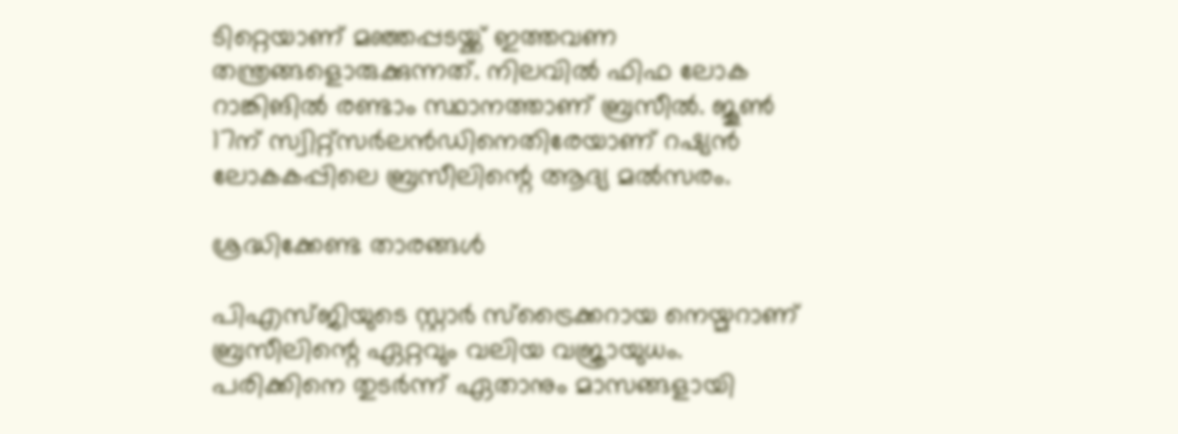ടിറ്റെയാണ് മഞ്ഞപ്പടയ്ക്ക് ഇത്തവണ തന്ത്രങ്ങളൊരുക്കുന്നത്. നിലവില്‍ ഫിഫ ലോക റാങ്കിങില്‍ രണ്ടാം സ്ഥാനത്താണ് ബ്രസീല്‍. ജൂണ്‍ 17ന് സ്വിറ്റ്‌സര്‍ലന്‍ഡിനെതിരേയാണ് റഷ്യന്‍ ലോകകപ്പിലെ ബ്രസീലിന്റെ ആദ്യ മല്‍സരം.

ശ്രദ്ധിക്കേണ്ട താരങ്ങള്‍

പിഎസ്ജിയുടെ സ്റ്റാര്‍ സ്‌ട്രൈക്കറായ നെയ്മറാണ് ബ്രസീലിന്റെ ഏറ്റവും വലിയ വജ്രായുധം. പരിക്കിനെ തുടര്‍ന്ന് ഏതാനും മാസങ്ങളായി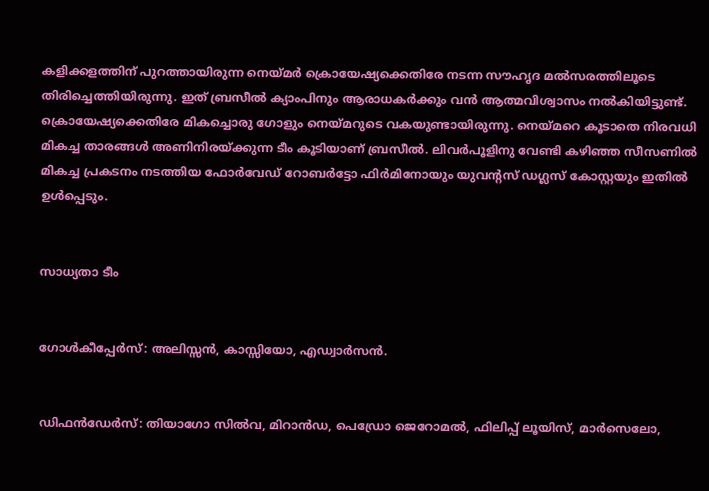കളിക്കളത്തിന് പുറത്തായിരുന്ന നെയ്മര്‍ ക്രൊയേഷ്യക്കെതിരേ നടന്ന സൗഹൃദ മല്‍സരത്തിലൂടെ തിരിച്ചെത്തിയിരുന്നു. ഇത് ബ്രസീല്‍ ക്യാംപിനും ആരാധകര്‍ക്കും വന്‍ ആത്മവിശ്വാസം നല്‍കിയിട്ടുണ്ട്. ക്രൊയേഷ്യക്കെതിരേ മികച്ചൊരു ഗോളും നെയ്മറുടെ വകയുണ്ടായിരുന്നു. നെയ്മറെ കൂടാതെ നിരവധി മികച്ച താരങ്ങള്‍ അണിനിരയ്ക്കുന്ന ടീം കൂടിയാണ് ബ്രസീല്‍. ലിവര്‍പൂളിനു വേണ്ടി കഴിഞ്ഞ സീസണില്‍ മികച്ച പ്രകടനം നടത്തിയ ഫോര്‍വേഡ് റോബര്‍ട്ടോ ഫിര്‍മിനോയും യുവന്റസ് ഡഗ്ലസ് കോസ്റ്റയും ഇതില്‍ ഉള്‍പ്പെടും.


സാധ്യതാ ടീം


ഗോള്‍കീപ്പേര്‍സ്: അലിസ്സന്‍, കാസ്സിയോ, എഡ്വാര്‍സന്‍.


ഡിഫന്‍ഡേര്‍സ്: തിയാഗോ സില്‍വ, മിറാന്‍ഡ, പെഡ്രോ ജെറോമല്‍, ഫിലിപ്പ് ലൂയിസ്, മാര്‍സെലോ,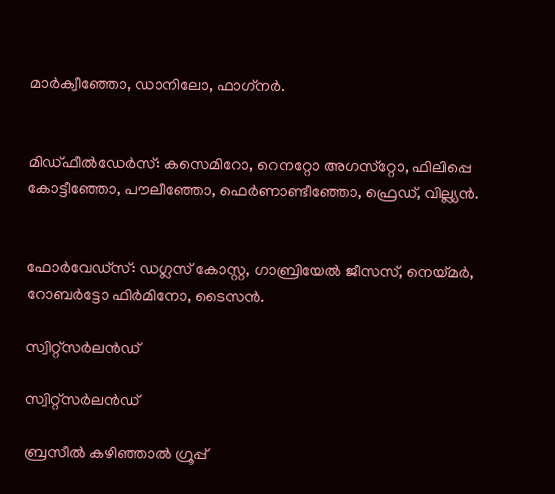മാര്‍ക്വീഞ്ഞോ, ഡാനിലോ, ഫാഗ്‌നര്‍.


മിഡ്ഫീല്‍ഡേര്‍സ്: കസെമിറോ, റെനറ്റോ അഗസ്‌റ്റോ, ഫിലിപ്പെ കോട്ടീഞ്ഞോ, പൗലീഞ്ഞോ, ഫെര്‍ണാണ്ടീഞ്ഞോ, ഫ്രെഡ്, വില്ല്യന്‍.


ഫോര്‍വേഡ്‌സ്: ഡഗ്ലസ് കോസ്റ്റ, ഗാബ്രിയേല്‍ ജീസസ്, നെയ്മര്‍, റോബര്‍ട്ടോ ഫിര്‍മിനോ, ടൈസന്‍.

സ്വിറ്റ്‌സര്‍ലന്‍ഡ്

സ്വിറ്റ്‌സര്‍ലന്‍ഡ്

ബ്രസീല്‍ കഴിഞ്ഞാല്‍ ഗ്രൂപ്പ്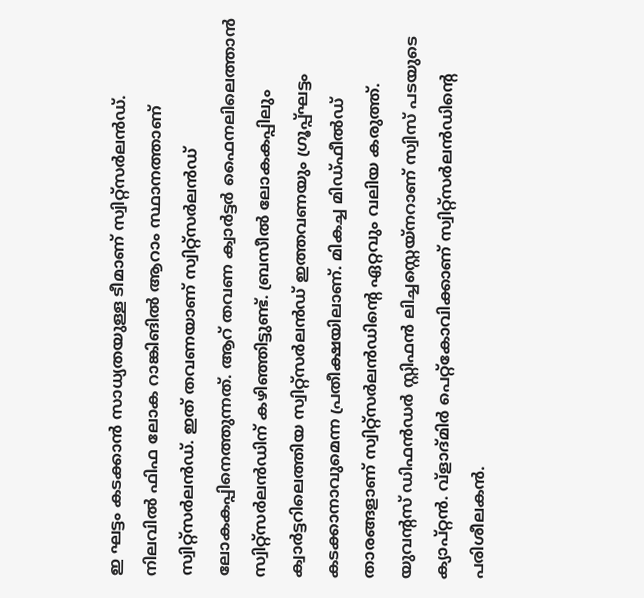ഇ ഘട്ടം കടക്കാന്‍ സാധ്യതയുള്ള ടീമാണ് സ്വിറ്റ്‌സര്‍ലന്‍ഡ്. നിലവില്‍ ഫിഫ ലോക റാങ്കിങില്‍ ആറാം സ്ഥാനത്താണ് സ്വിറ്റ്‌സര്‍ലന്‍ഡ്. ഇത് തവണയാണ് സ്വിറ്റ്‌സര്‍ലന്‍ഡ് ലോകകപ്പിനെത്തുന്നത്. ആറ് തവണ ക്വാര്‍ട്ടര്‍ ഫൈനലിലെത്താന്‍ സ്വിറ്റ്‌സര്‍ലന്‍ഡിന് കഴിഞ്ഞിട്ടുണ്ട്. ബ്രസീല്‍ ലോകകപ്പിലും ക്വാര്‍ട്ടറിലെത്തിയ സ്വിറ്റ്‌സര്‍ലന്‍ഡ് ഇത്തവണയും ഗ്രൂപ്പ്ഘട്ടം കടക്കാനാവുമെന്ന പ്രതീക്ഷയിലാണ്. മികച്ച മിഡ്ഫീല്‍ഡ് താരങ്ങളാണ് സ്വിറ്റ്‌സര്‍ലന്‍ഡിന്റെ ഏറ്റവും വലിയ കരുത്ത്. യുവന്റസ് ഡിഫന്‍ഡര്‍ സ്റ്റിഫന്‍ ലിച്ചസ്റ്റെയ്‌നറാണ് സ്വിസ് പടയുടെ ക്യാപ്റ്റന്‍. വ്‌ളാദ്മിര്‍ പെറ്റ്‌കോവിക്കാണ് സ്വിറ്റ്‌സര്‍ലന്‍ഡിന്റെ പരിശീലകന്‍.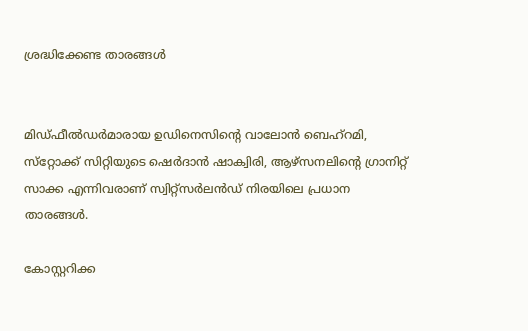ശ്രദ്ധിക്കേണ്ട താരങ്ങള്‍


മിഡ്ഫീല്‍ഡര്‍മാരായ ഉഡിനെസിന്റെ വാലോന്‍ ബെഹ്‌റമി, സ്‌റ്റോക്ക് സിറ്റിയുടെ ഷെര്‍ദാന്‍ ഷാക്വിരി, ആഴ്‌സനലിന്റെ ഗ്രാനിറ്റ് സാക്ക എന്നിവരാണ് സ്വിറ്റ്‌സര്‍ലന്‍ഡ് നിരയിലെ പ്രധാന താരങ്ങള്‍.

കോസ്റ്ററിക്ക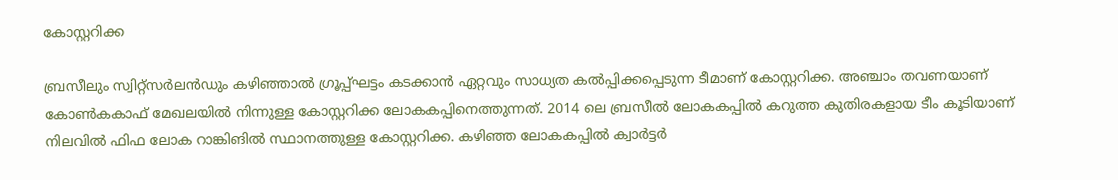കോസ്റ്ററിക്ക

ബ്രസീലും സ്വിറ്റ്‌സര്‍ലന്‍ഡും കഴിഞ്ഞാല്‍ ഗ്രൂപ്പ്ഘട്ടം കടക്കാന്‍ ഏറ്റവും സാധ്യത കല്‍പ്പിക്കപ്പെടുന്ന ടീമാണ് കോസ്റ്ററിക്ക. അഞ്ചാം തവണയാണ് കോണ്‍കകാഫ് മേഖലയില്‍ നിന്നുള്ള കോസ്റ്ററിക്ക ലോകകപ്പിനെത്തുന്നത്. 2014 ലെ ബ്രസീല്‍ ലോകകപ്പില്‍ കറുത്ത കുതിരകളായ ടീം കൂടിയാണ് നിലവില്‍ ഫിഫ ലോക റാങ്കിങില്‍ സ്ഥാനത്തുള്ള കോസ്റ്ററിക്ക. കഴിഞ്ഞ ലോകകപ്പില്‍ ക്വാര്‍ട്ടര്‍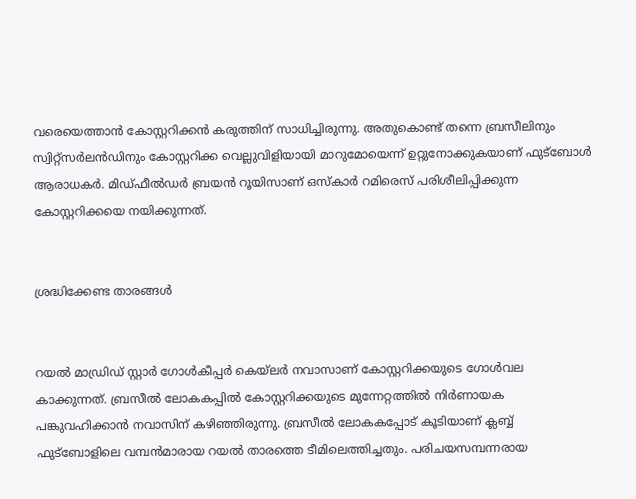വരെയെത്താന്‍ കോസ്റ്ററിക്കന്‍ കരുത്തിന് സാധിച്ചിരുന്നു. അതുകൊണ്ട് തന്നെ ബ്രസീലിനും സ്വിറ്റ്‌സര്‍ലന്‍ഡിനും കോസ്റ്ററിക്ക വെല്ലുവിളിയായി മാറുമോയെന്ന് ഉറ്റുനോക്കുകയാണ് ഫുട്‌ബോള്‍ ആരാധകര്‍. മിഡ്ഫീല്‍ഡര്‍ ബ്രയന്‍ റൂയിസാണ് ഒസ്‌കാര്‍ റമിരെസ് പരിശീലിപ്പിക്കുന്ന കോസ്റ്ററിക്കയെ നയിക്കുന്നത്.


ശ്രദ്ധിക്കേണ്ട താരങ്ങള്‍


റയല്‍ മാഡ്രിഡ് സ്റ്റാര്‍ ഗോള്‍കീപ്പര്‍ കെയ്‌ലര്‍ നവാസാണ് കോസ്റ്ററിക്കയുടെ ഗോള്‍വല കാക്കുന്നത്. ബ്രസീല്‍ ലോകകപ്പില്‍ കോസ്റ്ററിക്കയുടെ മുന്നേറ്റത്തില്‍ നിര്‍ണായക പങ്കുവഹിക്കാന്‍ നവാസിന് കഴിഞ്ഞിരുന്നു. ബ്രസീല്‍ ലോകകപ്പോട് കൂടിയാണ് ക്ലബ്ബ് ഫുട്‌ബോളിലെ വമ്പന്‍മാരായ റയല്‍ താരത്തെ ടീമിലെത്തിച്ചതും. പരിചയസമ്പന്നരായ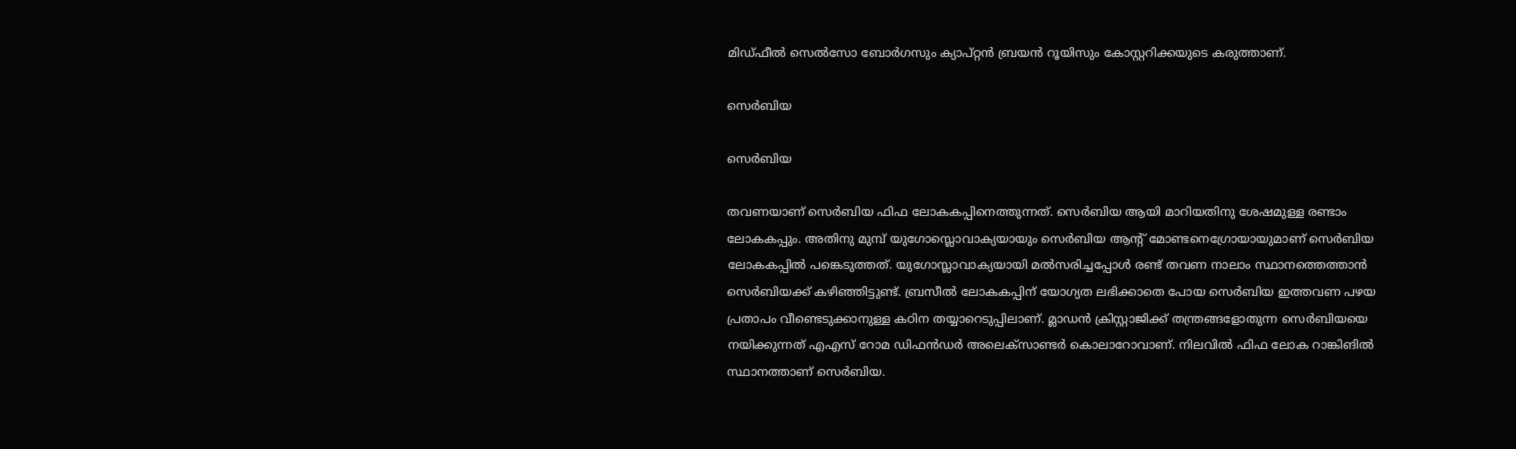മിഡ്ഫീല്‍ സെല്‍സോ ബോര്‍ഗസും ക്യാപ്റ്റന്‍ ബ്രയന്‍ റൂയിസും കോസ്റ്ററിക്കയുടെ കരുത്താണ്.

സെര്‍ബിയ

സെര്‍ബിയ

തവണയാണ് സെര്‍ബിയ ഫിഫ ലോകകപ്പിനെത്തുന്നത്. സെര്‍ബിയ ആയി മാറിയതിനു ശേഷമുള്ള രണ്ടാം ലോകകപ്പും. അതിനു മുമ്പ് യുഗോസ്ലൊവാക്യയായും സെര്‍ബിയ ആന്റ് മോണ്ടനെഗ്രോയായുമാണ് സെര്‍ബിയ ലോകകപ്പില്‍ പങ്കെടുത്തത്. യുഗോസ്ലാവാക്യയായി മല്‍സരിച്ചപ്പോള്‍ രണ്ട് തവണ നാലാം സ്ഥാനത്തെത്താന്‍ സെര്‍ബിയക്ക് കഴിഞ്ഞിട്ടുണ്ട്. ബ്രസീല്‍ ലോകകപ്പിന് യോഗ്യത ലഭിക്കാതെ പോയ സെര്‍ബിയ ഇത്തവണ പഴയ പ്രതാപം വീണ്ടെടുക്കാനുള്ള കഠിന തയ്യാറെടുപ്പിലാണ്. മ്ലാഡന്‍ ക്രിസ്റ്റാജിക്ക് തന്ത്രങ്ങളോതുന്ന സെര്‍ബിയയെ നയിക്കുന്നത് എഎസ് റോമ ഡിഫന്‍ഡര്‍ അലെക്‌സാണ്ടര്‍ കൊലാറോവാണ്. നിലവില്‍ ഫിഫ ലോക റാങ്കിങില്‍ സ്ഥാനത്താണ് സെര്‍ബിയ.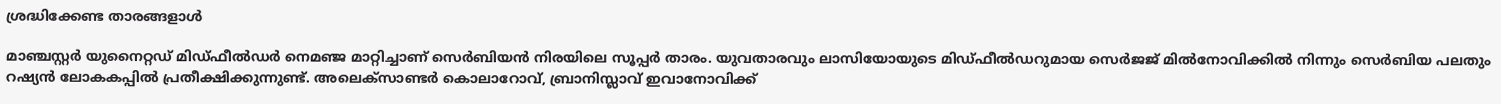ശ്രദ്ധിക്കേണ്ട താരങ്ങളാള്‍

മാഞ്ചസ്റ്റര്‍ യുനൈറ്റഡ് മിഡ്ഫീല്‍ഡര്‍ നെമഞ്ജ മാറ്റിച്ചാണ് സെര്‍ബിയന്‍ നിരയിലെ സൂപ്പര്‍ താരം. യുവതാരവും ലാസിയോയുടെ മിഡ്ഫീല്‍ഡറുമായ സെര്‍ജജ് മില്‍നോവിക്കില്‍ നിന്നും സെര്‍ബിയ പലതും റഷ്യന്‍ ലോകകപ്പില്‍ പ്രതീക്ഷിക്കുന്നുണ്ട്. അലെക്‌സാണ്ടര്‍ കൊലാറോവ്, ബ്രാനിസ്ലാവ് ഇവാനോവിക്ക്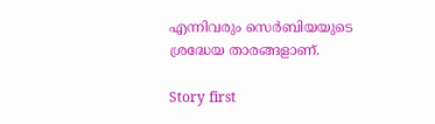എന്നിവരും സെര്‍ബിയയുടെ ശ്രദ്ധേയ താരങ്ങളാണ്.

Story first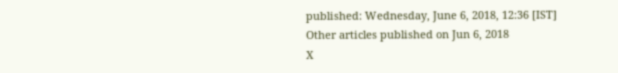published: Wednesday, June 6, 2018, 12:36 [IST]
Other articles published on Jun 6, 2018
X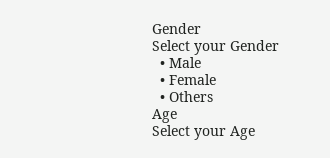Gender
Select your Gender
  • Male
  • Female
  • Others
Age
Select your Age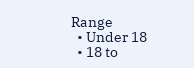Range
  • Under 18
  • 18 to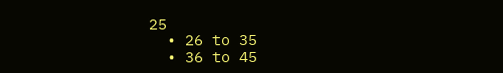25
  • 26 to 35
  • 36 to 45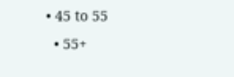• 45 to 55
  • 55+